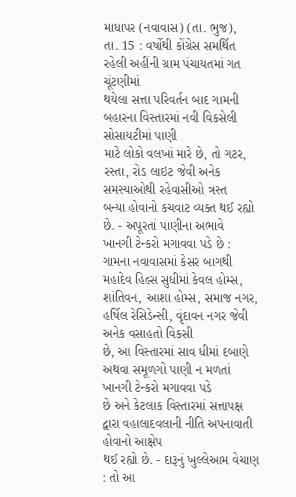માધાપર (નવાવાસ) (તા. ભુજ),
તા. 15 : વર્ષોથી કોંગ્રેસ સમર્થિત
રહેલી અહીંની ગ્રામ પંચાયતમાં ગત ચૂંટણીમાં
થયેલા સત્તા પરિવર્તન બાદ ગામની બહારના વિસ્તારમાં નવી વિકસેલી સોસાયટીમાં પાણી
માટે લોકો વલખાં મારે છે, તો ગટર, રસ્તા, રોડ લાઇટ જેવી અનેક સમસ્યાઓથી રહેવાસીઓ ત્રસ્ત
બન્યા હોવાનો કચવાટ વ્યક્ત થઈ રહ્યો છે. - અપૂરતાં પાણીના અભાવે
ખાનગી ટેન્કરો મગાવવા પડે છે : ગામના નવાવાસમાં કેસર બાગથી મહાદેવ હિલ્સ સુધીમાં કેવલ હોમ્સ,
શાંતિવન, આશા હોમ્સ, સમાજ નગર, હર્ષિલ રેસિડેન્સી, વૃંદાવન નગર જેવી અનેક વસાહતો વિકસી
છે, આ વિસ્તારમાં સાવ ધીમાં દબાણે અથવા સમૂળગો પાણી ન મળતાં ખાનગી ટેન્કરો મગાવવા પડે
છે અને કેટલાક વિસ્તારમાં સત્તાપક્ષ દ્વારા વહાલાદવલાની નીતિ અપનાવાતી હોવાનો આક્ષેપ
થઈ રહ્યો છે. - દારૂનું ખુલ્લેઆમ વેચાણ : તો આ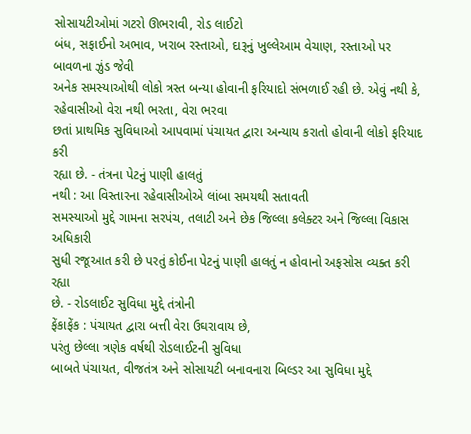સોસાયટીઓમાં ગટરો ઊભરાવી, રોડ લાઈટો
બંધ, સફાઈનો અભાવ, ખરાબ રસ્તાઓ, દારૂનું ખુલ્લેઆમ વેચાણ, રસ્તાઓ પર બાવળના ઝુંડ જેવી
અનેક સમસ્યાઓથી લોકો ત્રસ્ત બન્યા હોવાની ફરિયાદો સંભળાઈ રહી છે. એવું નથી કે, રહેવાસીઓ વેરા નથી ભરતા, વેરા ભરવા
છતાં પ્રાથમિક સુવિધાઓ આપવામાં પંચાયત દ્વારા અન્યાય કરાતો હોવાની લોકો ફરિયાદ કરી
રહ્યા છે. - તંત્રના પેટનું પાણી હાલતું
નથી : આ વિસ્તારના રહેવાસીઓએ લાંબા સમયથી સતાવતી
સમસ્યાઓ મુદ્દે ગામના સરપંચ, તલાટી અને છેક જિલ્લા કલેક્ટર અને જિલ્લા વિકાસ અધિકારી
સુધી રજૂઆત કરી છે પરતું કોઈના પેટનું પાણી હાલતું ન હોવાનો અફસોસ વ્યક્ત કરી રહ્યા
છે. - રોડલાઈટ સુવિધા મુદ્દે તંત્રોની
ફેંકાફેંક : પંચાયત દ્વારા બત્તી વેરા ઉઘરાવાય છે,
પરંતુ છેલ્લા ત્રણેક વર્ષથી રોડલાઈટની સુવિધા
બાબતે પંચાયત, વીજતંત્ર અને સોસાયટી બનાવનારા બિલ્ડર આ સુવિધા મુદ્દે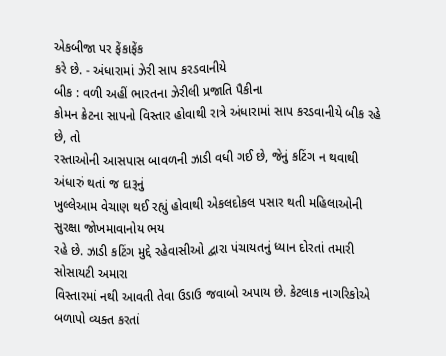એકબીજા પર ફેંકાફેંક
કરે છે. - અંધારામાં ઝેરી સાપ કરડવાનીયે
બીક : વળી અહીં ભારતના ઝેરીલી પ્રજાતિ પૈકીના
કોમન ક્રેટના સાપનો વિસ્તાર હોવાથી રાત્રે અંધારામાં સાપ કરડવાનીયે બીક રહે છે, તો
રસ્તાઓની આસપાસ બાવળની ઝાડી વધી ગઈ છે, જેનું કટિંગ ન થવાથી અંધારું થતાં જ દારૂનું
ખુલ્લેઆમ વેચાણ થઈ રહ્યું હોવાથી એકલદોકલ પસાર થતી મહિલાઓની સુરક્ષા જોખમાવાનોય ભય
રહે છે. ઝાડી કટિંગ મુદ્દે રહેવાસીઓ દ્વારા પંચાયતનું ધ્યાન દોરતાં તમારી સોસાયટી અમારા
વિસ્તારમાં નથી આવતી તેવા ઉડાઉ જવાબો અપાય છે. કેટલાક નાગરિકોએ બળાપો વ્યક્ત કરતાં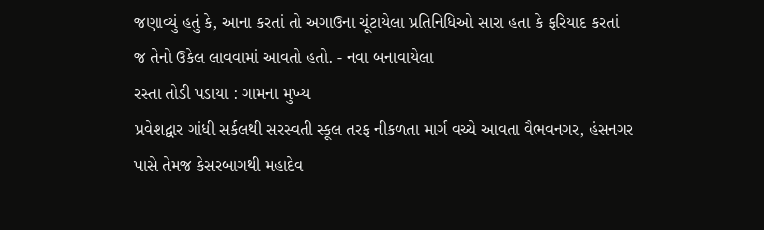જણાવ્યું હતું કે, આના કરતાં તો અગાઉના ચૂંટાયેલા પ્રતિનિધિઓ સારા હતા કે ફરિયાદ કરતાં
જ તેનો ઉકેલ લાવવામાં આવતો હતો. - નવા બનાવાયેલા
રસ્તા તોડી પડાયા : ગામના મુખ્ય
પ્રવેશદ્વાર ગાંધી સર્કલથી સરસ્વતી સ્કૂલ તરફ નીકળતા માર્ગ વચ્ચે આવતા વૈભવનગર, હંસનગર
પાસે તેમજ કેસરબાગથી મહાદેવ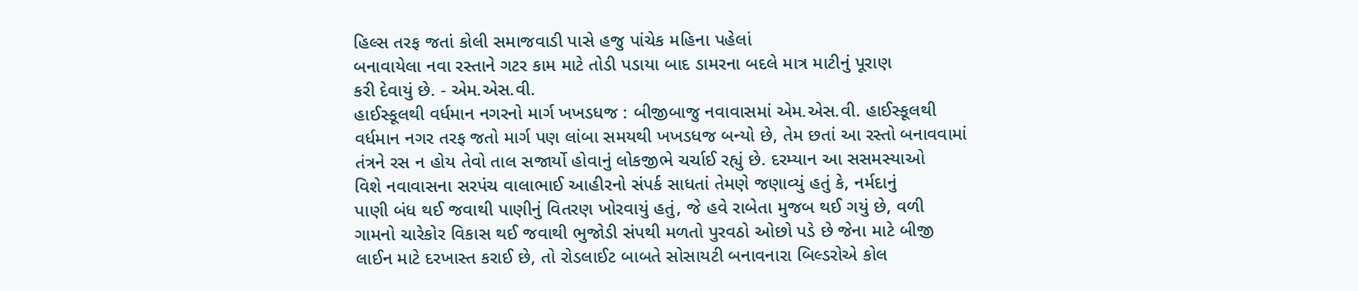હિલ્સ તરફ જતાં કોલી સમાજવાડી પાસે હજુ પાંચેક મહિના પહેલાં
બનાવાયેલા નવા રસ્તાને ગટર કામ માટે તોડી પડાયા બાદ ડામરના બદલે માત્ર માટીનું પૂરાણ
કરી દેવાયું છે. - એમ.એસ.વી.
હાઈસ્કૂલથી વર્ધમાન નગરનો માર્ગ ખખડધજ : બીજીબાજુ નવાવાસમાં એમ.એસ.વી. હાઈસ્કૂલથી
વર્ધમાન નગર તરફ જતો માર્ગ પણ લાંબા સમયથી ખખડધજ બન્યો છે, તેમ છતાં આ રસ્તો બનાવવામાં
તંત્રને રસ ન હોય તેવો તાલ સજાર્યો હોવાનું લોકજીભે ચર્ચાઈ રહ્યું છે. દરમ્યાન આ સસમસ્યાઓ
વિશે નવાવાસના સરપંચ વાલાભાઈ આહીરનો સંપર્ક સાધતાં તેમણે જણાવ્યું હતું કે, નર્મદાનું
પાણી બંધ થઈ જવાથી પાણીનું વિતરણ ખોરવાયું હતું, જે હવે રાબેતા મુજબ થઈ ગયું છે, વળી
ગામનો ચારેકોર વિકાસ થઈ જવાથી ભુજોડી સંપથી મળતો પુરવઠો ઓછો પડે છે જેના માટે બીજી
લાઈન માટે દરખાસ્ત કરાઈ છે, તો રોડલાઈટ બાબતે સોસાયટી બનાવનારા બિલ્ડરોએ કોલ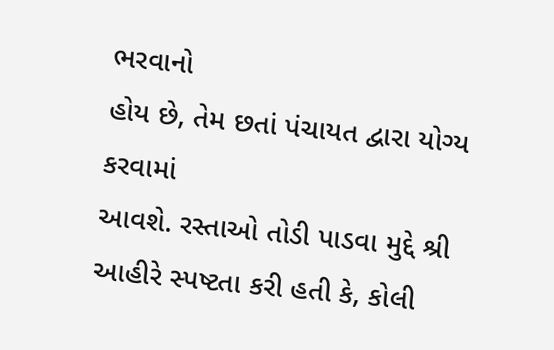ભરવાનો
હોય છે, તેમ છતાં પંચાયત દ્વારા યોગ્ય કરવામાં
આવશે. રસ્તાઓ તોડી પાડવા મુદ્દે શ્રી આહીરે સ્પષ્ટતા કરી હતી કે, કોલી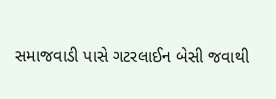સમાજવાડી પાસે ગટરલાઈન બેસી જવાથી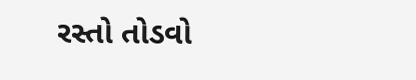રસ્તો તોડવો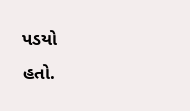પડયો
હતો.